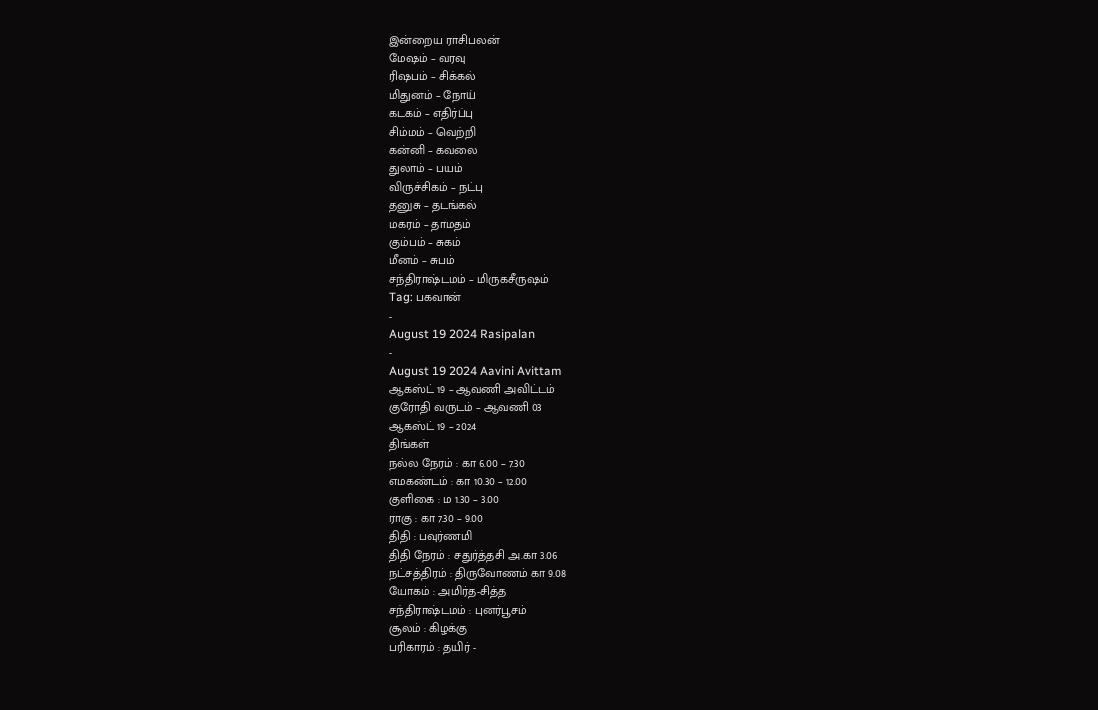இன்றைய ராசிபலன்
மேஷம் – வரவு
ரிஷபம் – சிக்கல்
மிதுனம் – நோய்
கடகம் – எதிர்ப்பு
சிம்மம் – வெற்றி
கன்னி – கவலை
துலாம் – பயம்
விருச்சிகம் – நட்பு
தனுசு – தடங்கல்
மகரம் – தாமதம்
கும்பம் – சுகம்
மீனம் – சுபம்
சந்திராஷ்டமம் – மிருகசீருஷம்
Tag: பகவான்
-
August 19 2024 Rasipalan
-
August 19 2024 Aavini Avittam
ஆகஸ்ட் 19 – ஆவணி அவிட்டம்
குரோதி வருடம் – ஆவணி 03
ஆகஸ்ட் 19 – 2024
திங்கள்
நல்ல நேரம் : கா 6.00 – 7.30
எமகண்டம் : கா 10.30 – 12.00
குளிகை : ம 1.30 – 3.00
ராகு : கா 7.30 – 9.00
திதி : பவுர்ணமி
திதி நேரம் : சதுர்த்தசி அ.கா 3.06
நட்சத்திரம் : திருவோணம் கா 9.08
யோகம் : அமிர்த-சித்த
சந்திராஷ்டமம் : புனர்பூசம்
சூலம் : கிழக்கு
பரிகாரம் : தயிர் -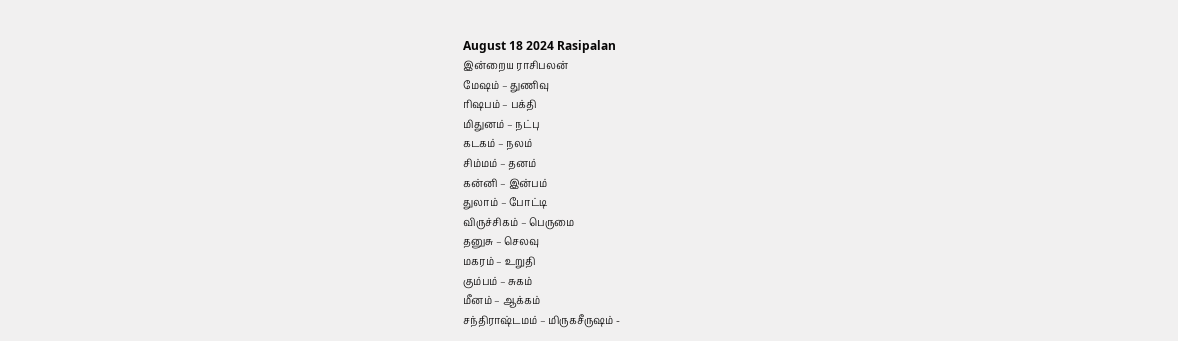August 18 2024 Rasipalan
இன்றைய ராசிபலன்
மேஷம் – துணிவு
ரிஷபம் – பக்தி
மிதுனம் – நட்பு
கடகம் – நலம்
சிம்மம் – தனம்
கன்னி – இன்பம்
துலாம் – போட்டி
விருச்சிகம் – பெருமை
தனுசு – செலவு
மகரம் – உறுதி
கும்பம் – சுகம்
மீனம் – ஆக்கம்
சந்திராஷ்டமம் – மிருகசீருஷம் -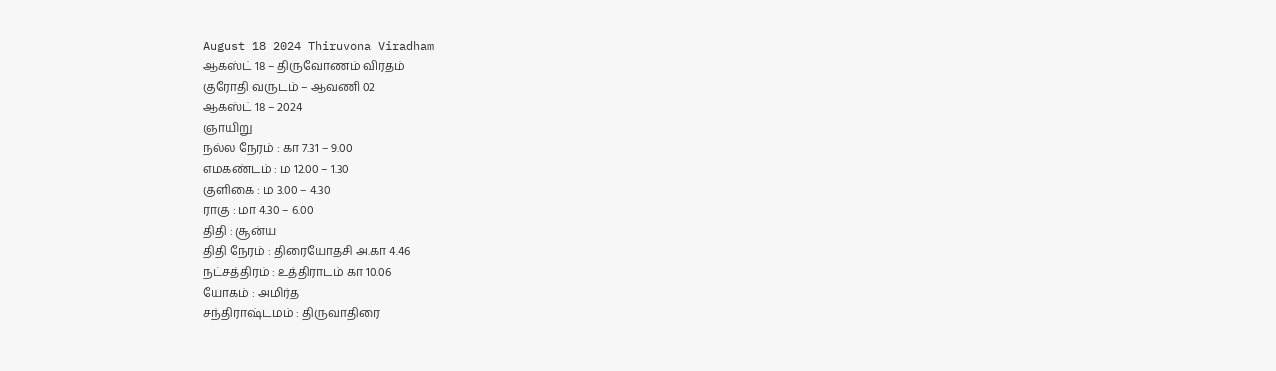August 18 2024 Thiruvona Viradham
ஆகஸ்ட் 18 – திருவோணம் விரதம்
குரோதி வருடம் – ஆவணி 02
ஆகஸ்ட் 18 – 2024
ஞாயிறு
நல்ல நேரம் : கா 7.31 – 9.00
எமகண்டம் : ம 12.00 – 1.30
குளிகை : ம 3.00 – 4.30
ராகு : மா 4.30 – 6.00
திதி : சூன்ய
திதி நேரம் : திரையோதசி அ.கா 4.46
நட்சத்திரம் : உத்திராடம் கா 10.06
யோகம் : அமிர்த
சந்திராஷ்டமம் : திருவாதிரை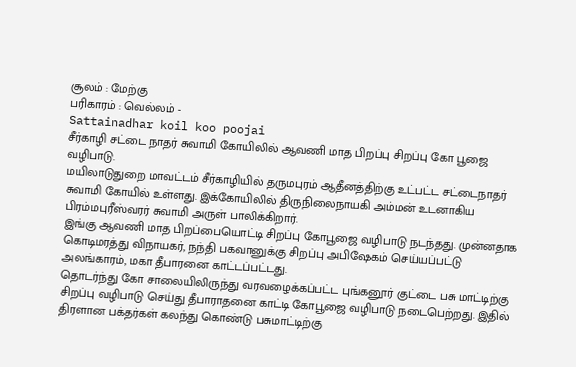சூலம் : மேற்கு
பரிகாரம் : வெல்லம் -
Sattainadhar koil koo poojai
சீர்காழி சட்டை நாதர் சுவாமி கோயிலில் ஆவணி மாத பிறப்பு சிறப்பு கோ பூஜை வழிபாடு.
மயிலாடுதுறை மாவட்டம் சீர்காழியில் தருமபுரம் ஆதீனத்திற்கு உட்பட்ட சட்டைநாதர் சுவாமி கோயில் உள்ளது. இக்கோயிலில் திருநிலைநாயகி அம்மன் உடனாகிய பிரம்மபுரீஸ்வரர் சுவாமி அருள் பாலிக்கிறார்.
இங்கு ஆவணி மாத பிறப்பையொட்டி சிறப்பு கோபூஜை வழிபாடு நடந்தது. முன்னதாக கொடிமரத்து விநாயகர், நந்தி பகவானுக்கு சிறப்பு அபிஷேகம் செய்யப்பட்டு அலங்காரம், மகா தீபாரனை காட்டப்பட்டது.
தொடர்ந்து கோ சாலையிலிருந்து வரவழைக்கப்பட்ட புங்கனூர் குட்டை பசு மாட்டிற்கு சிறப்பு வழிபாடு செய்து தீபாராதனை காட்டி கோபூஜை வழிபாடு நடைபெற்றது. இதில் திரளான பக்தர்கள் கலந்து கொண்டு பசுமாட்டிற்கு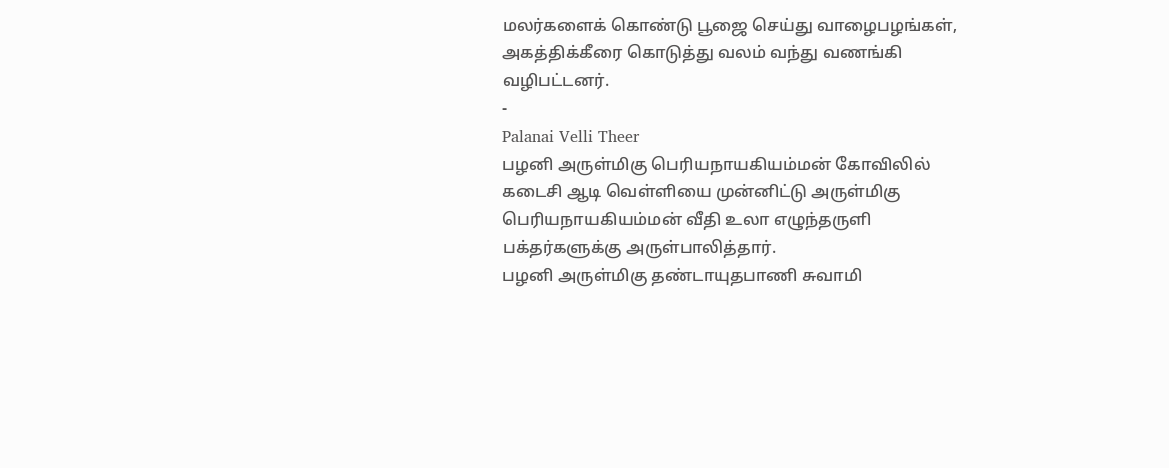மலர்களைக் கொண்டு பூஜை செய்து வாழைபழங்கள், அகத்திக்கீரை கொடுத்து வலம் வந்து வணங்கி வழிபட்டனர்.
-
Palanai Velli Theer
பழனி அருள்மிகு பெரியநாயகியம்மன் கோவிலில் கடைசி ஆடி வெள்ளியை முன்னிட்டு அருள்மிகு பெரியநாயகியம்மன் வீதி உலா எழுந்தருளி பக்தர்களுக்கு அருள்பாலித்தார்.
பழனி அருள்மிகு தண்டாயுதபாணி சுவாமி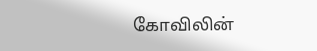கோவிலின்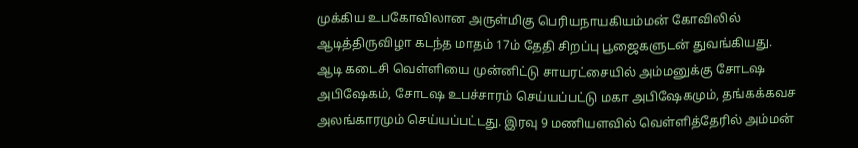முக்கிய உபகோவிலான அருள்மிகு பெரியநாயகியம்மன் கோவிலில் ஆடித்திருவிழா கடந்த மாதம் 17ம் தேதி சிறப்பு பூஜைகளுடன் துவங்கியது.
ஆடி கடைசி வெள்ளியை முன்னிட்டு சாயரட்சையில் அம்மனுக்கு சோடஷ அபிஷேகம், சோடஷ உபச்சாரம் செய்யப்பட்டு மகா அபிஷேகமும், தங்கக்கவச அலங்காரமும் செய்யப்பட்டது. இரவு 9 மணியளவில் வெள்ளித்தேரில் அம்மன்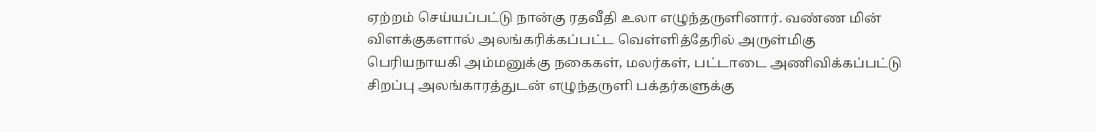ஏற்றம் செய்யப்பட்டு நான்கு ரதவீதி உலா எழுந்தருளினார். வண்ண மின் விளக்குகளால் அலங்கரிக்கப்பட்ட வெள்ளித்தேரில் அருள்மிகு பெரியநாயகி அம்மனுக்கு நகைகள், மலர்கள், பட்டாடை அணிவிக்கப்பட்டு சிறப்பு அலங்காரத்துடன் எழுந்தருளி பக்தர்களுக்கு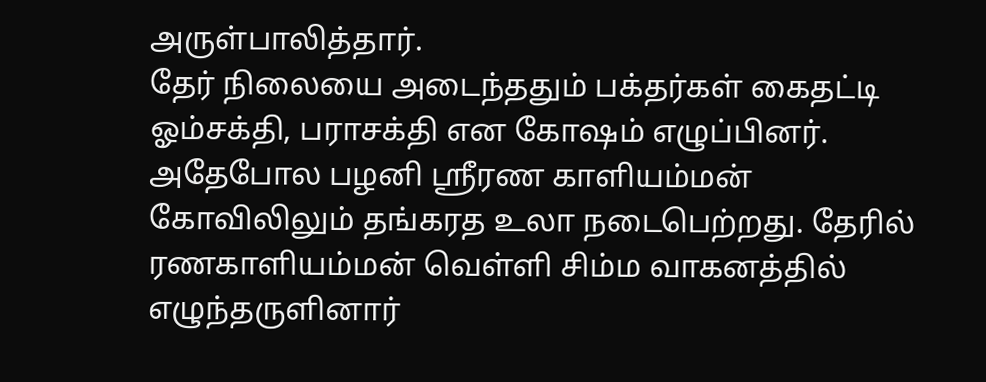அருள்பாலித்தார்.
தேர் நிலையை அடைந்ததும் பக்தர்கள் கைதட்டி ஓம்சக்தி, பராசக்தி என கோஷம் எழுப்பினர். அதேபோல பழனி ஸ்ரீரண காளியம்மன் கோவிலிலும் தங்கரத உலா நடைபெற்றது. தேரில் ரணகாளியம்மன் வெள்ளி சிம்ம வாகனத்தில் எழுந்தருளினார்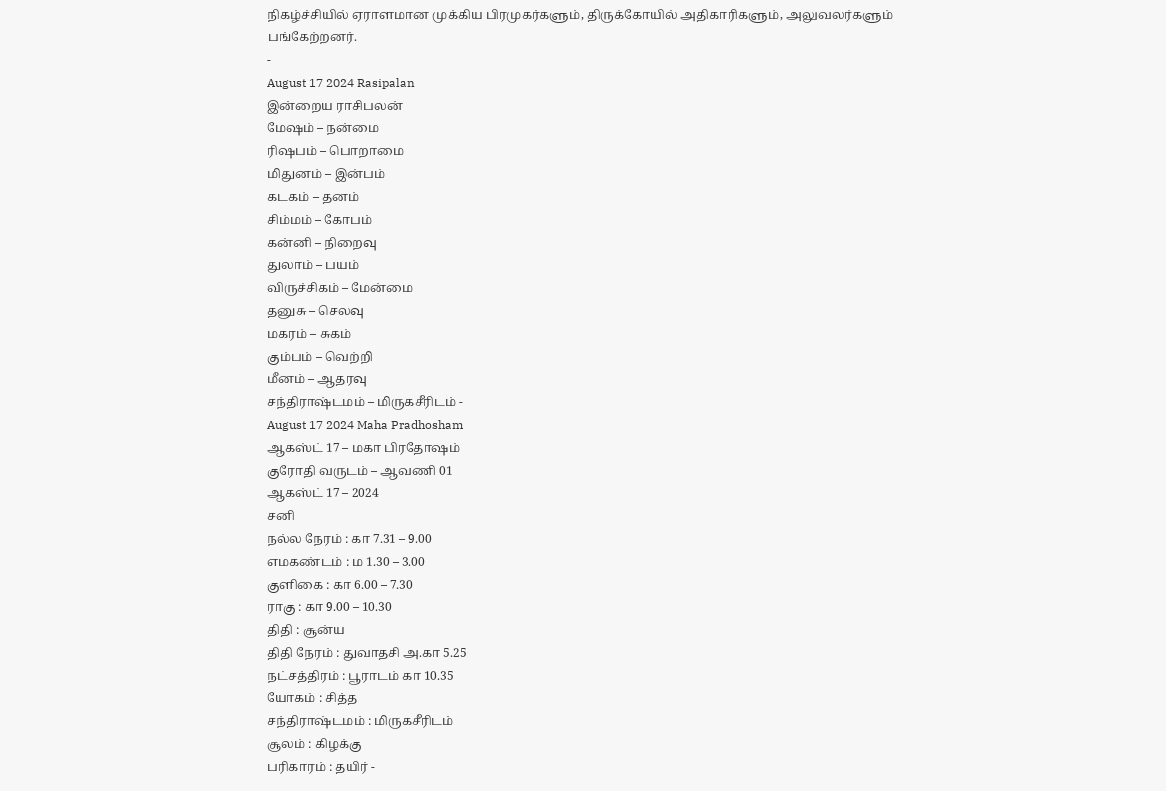நிகழ்ச்சியில் ஏராளமான முக்கிய பிரமுகர்களும், திருக்கோயில் அதிகாரிகளும், அலுவலர்களும் பங்கேற்றனர்.
-
August 17 2024 Rasipalan
இன்றைய ராசிபலன்
மேஷம் – நன்மை
ரிஷபம் – பொறாமை
மிதுனம் – இன்பம்
கடகம் – தனம்
சிம்மம் – கோபம்
கன்னி – நிறைவு
துலாம் – பயம்
விருச்சிகம் – மேன்மை
தனுசு – செலவு
மகரம் – சுகம்
கும்பம் – வெற்றி
மீனம் – ஆதரவு
சந்திராஷ்டமம் – மிருகசீரிடம் -
August 17 2024 Maha Pradhosham
ஆகஸ்ட் 17 – மகா பிரதோஷம்
குரோதி வருடம் – ஆவணி 01
ஆகஸ்ட் 17 – 2024
சனி
நல்ல நேரம் : கா 7.31 – 9.00
எமகண்டம் : ம 1.30 – 3.00
குளிகை : கா 6.00 – 7.30
ராகு : கா 9.00 – 10.30
திதி : சூன்ய
திதி நேரம் : துவாதசி அ.கா 5.25
நட்சத்திரம் : பூராடம் கா 10.35
யோகம் : சித்த
சந்திராஷ்டமம் : மிருகசீரிடம்
சூலம் : கிழக்கு
பரிகாரம் : தயிர் -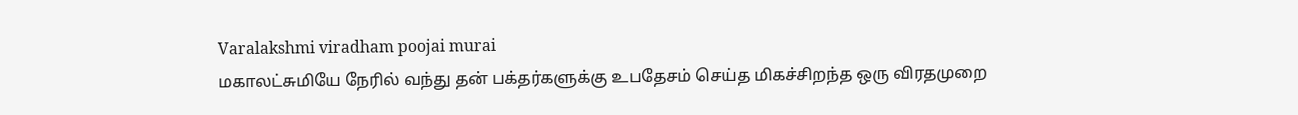Varalakshmi viradham poojai murai
மகாலட்சுமியே நேரில் வந்து தன் பக்தர்களுக்கு உபதேசம் செய்த மிகச்சிறந்த ஒரு விரதமுறை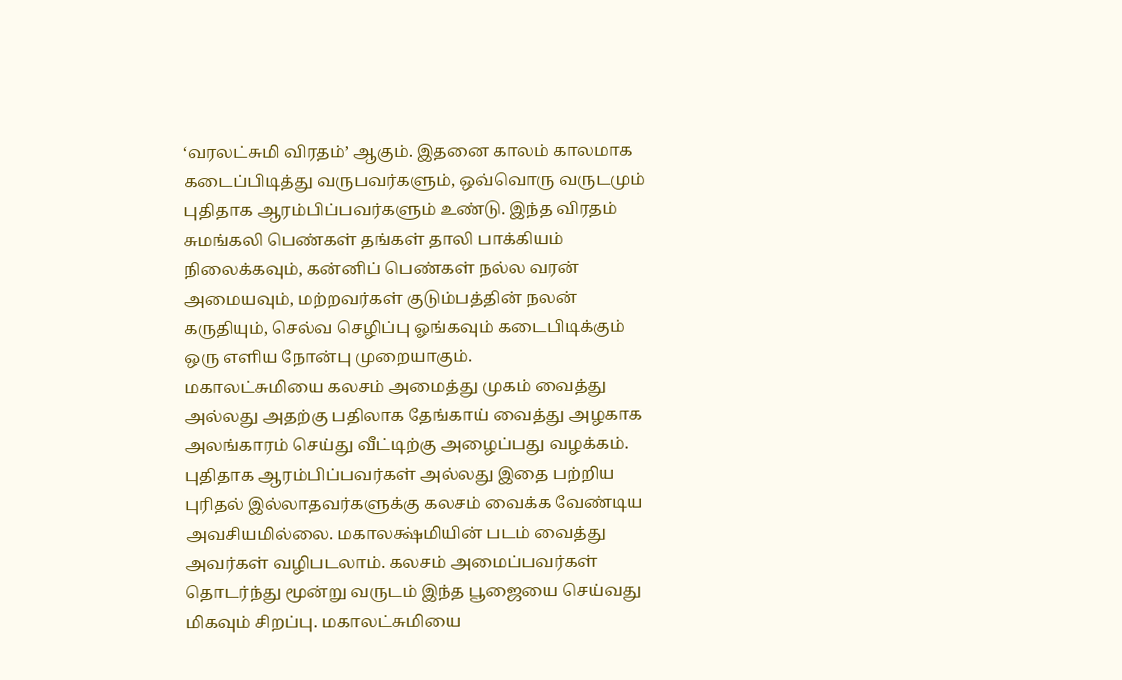‘வரலட்சுமி விரதம்’ ஆகும். இதனை காலம் காலமாக கடைப்பிடித்து வருபவர்களும், ஒவ்வொரு வருடமும் புதிதாக ஆரம்பிப்பவர்களும் உண்டு. இந்த விரதம் சுமங்கலி பெண்கள் தங்கள் தாலி பாக்கியம் நிலைக்கவும், கன்னிப் பெண்கள் நல்ல வரன் அமையவும், மற்றவர்கள் குடும்பத்தின் நலன் கருதியும், செல்வ செழிப்பு ஓங்கவும் கடைபிடிக்கும் ஒரு எளிய நோன்பு முறையாகும்.
மகாலட்சுமியை கலசம் அமைத்து முகம் வைத்து அல்லது அதற்கு பதிலாக தேங்காய் வைத்து அழகாக அலங்காரம் செய்து வீட்டிற்கு அழைப்பது வழக்கம். புதிதாக ஆரம்பிப்பவர்கள் அல்லது இதை பற்றிய புரிதல் இல்லாதவர்களுக்கு கலசம் வைக்க வேண்டிய அவசியமில்லை. மகாலக்ஷ்மியின் படம் வைத்து அவர்கள் வழிபடலாம். கலசம் அமைப்பவர்கள் தொடர்ந்து மூன்று வருடம் இந்த பூஜையை செய்வது மிகவும் சிறப்பு. மகாலட்சுமியை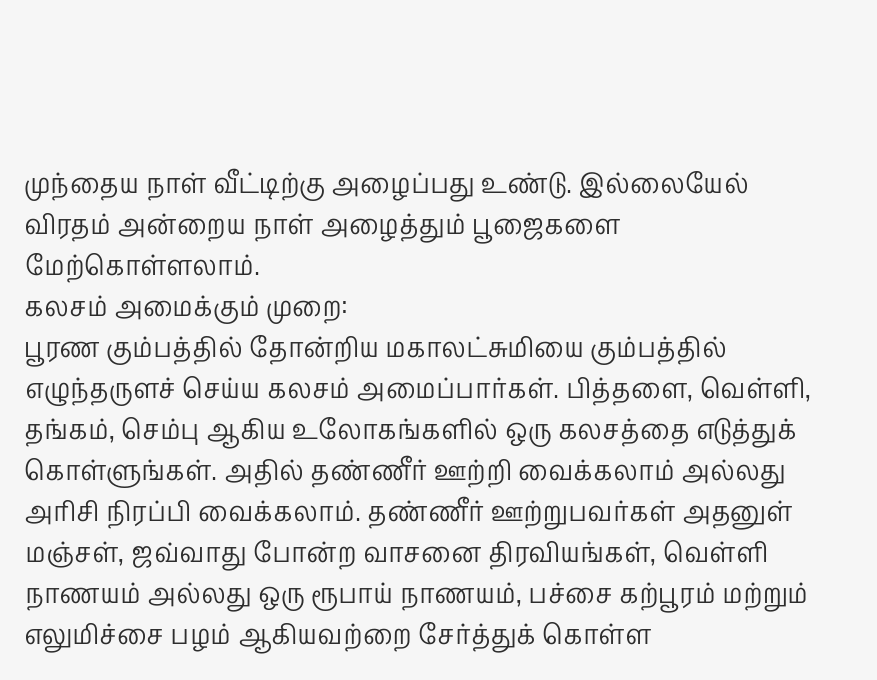முந்தைய நாள் வீட்டிற்கு அழைப்பது உண்டு. இல்லையேல் விரதம் அன்றைய நாள் அழைத்தும் பூஜைகளை மேற்கொள்ளலாம்.
கலசம் அமைக்கும் முறை:
பூரண கும்பத்தில் தோன்றிய மகாலட்சுமியை கும்பத்தில் எழுந்தருளச் செய்ய கலசம் அமைப்பார்கள். பித்தளை, வெள்ளி, தங்கம், செம்பு ஆகிய உலோகங்களில் ஒரு கலசத்தை எடுத்துக் கொள்ளுங்கள். அதில் தண்ணீர் ஊற்றி வைக்கலாம் அல்லது அரிசி நிரப்பி வைக்கலாம். தண்ணீர் ஊற்றுபவர்கள் அதனுள் மஞ்சள், ஜவ்வாது போன்ற வாசனை திரவியங்கள், வெள்ளி நாணயம் அல்லது ஒரு ரூபாய் நாணயம், பச்சை கற்பூரம் மற்றும் எலுமிச்சை பழம் ஆகியவற்றை சேர்த்துக் கொள்ள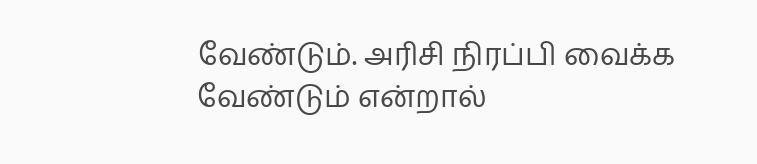வேண்டும். அரிசி நிரப்பி வைக்க வேண்டும் என்றால்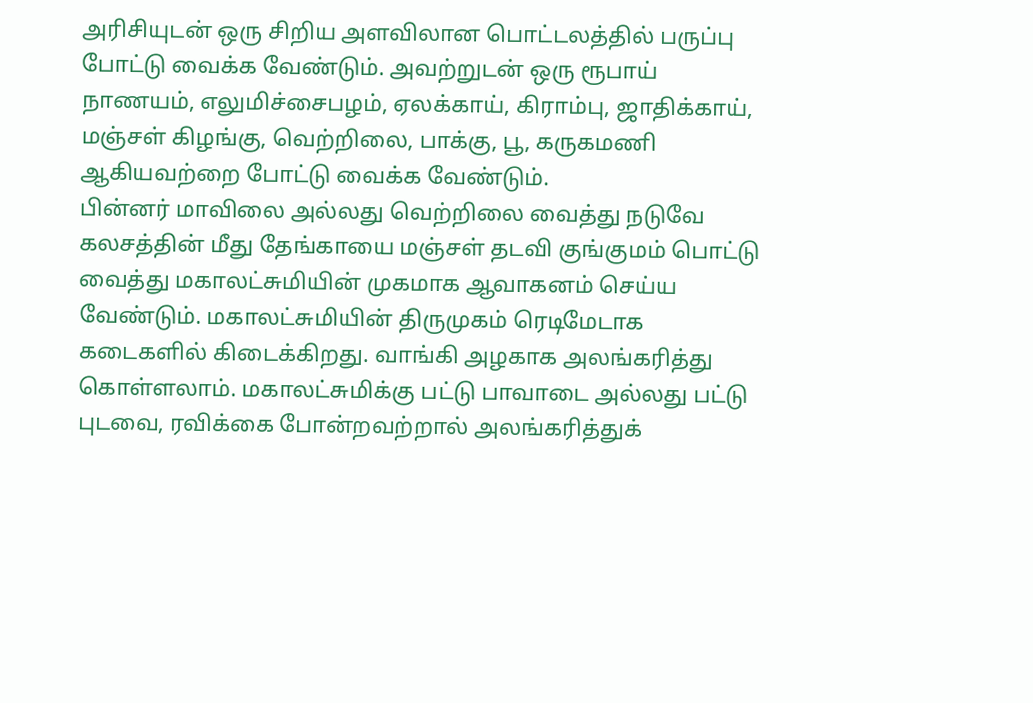அரிசியுடன் ஒரு சிறிய அளவிலான பொட்டலத்தில் பருப்பு போட்டு வைக்க வேண்டும். அவற்றுடன் ஒரு ரூபாய் நாணயம், எலுமிச்சைபழம், ஏலக்காய், கிராம்பு, ஜாதிக்காய், மஞ்சள் கிழங்கு, வெற்றிலை, பாக்கு, பூ, கருகமணி ஆகியவற்றை போட்டு வைக்க வேண்டும்.
பின்னர் மாவிலை அல்லது வெற்றிலை வைத்து நடுவே கலசத்தின் மீது தேங்காயை மஞ்சள் தடவி குங்குமம் பொட்டு வைத்து மகாலட்சுமியின் முகமாக ஆவாகனம் செய்ய வேண்டும். மகாலட்சுமியின் திருமுகம் ரெடிமேடாக கடைகளில் கிடைக்கிறது. வாங்கி அழகாக அலங்கரித்து கொள்ளலாம். மகாலட்சுமிக்கு பட்டு பாவாடை அல்லது பட்டு புடவை, ரவிக்கை போன்றவற்றால் அலங்கரித்துக்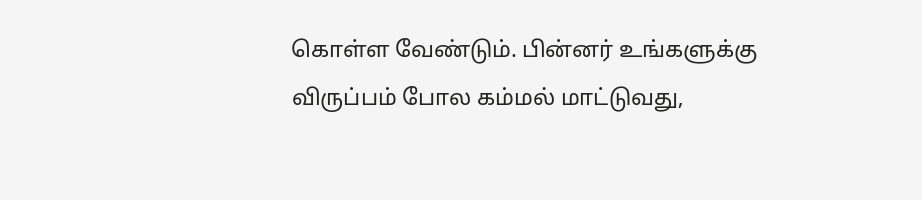கொள்ள வேண்டும். பின்னர் உங்களுக்கு விருப்பம் போல கம்மல் மாட்டுவது,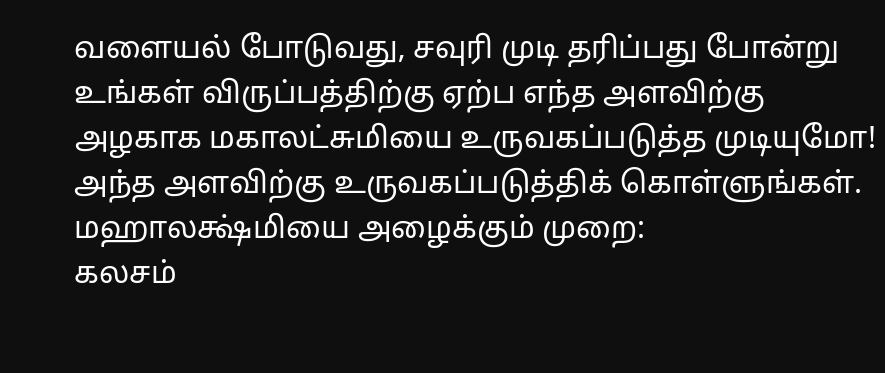வளையல் போடுவது, சவுரி முடி தரிப்பது போன்று உங்கள் விருப்பத்திற்கு ஏற்ப எந்த அளவிற்கு அழகாக மகாலட்சுமியை உருவகப்படுத்த முடியுமோ! அந்த அளவிற்கு உருவகப்படுத்திக் கொள்ளுங்கள்.
மஹாலக்ஷ்மியை அழைக்கும் முறை:
கலசம்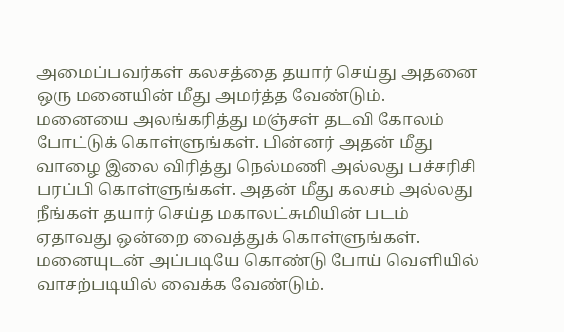அமைப்பவர்கள் கலசத்தை தயார் செய்து அதனை ஒரு மனையின் மீது அமர்த்த வேண்டும். மனையை அலங்கரித்து மஞ்சள் தடவி கோலம் போட்டுக் கொள்ளுங்கள். பின்னர் அதன் மீது வாழை இலை விரித்து நெல்மணி அல்லது பச்சரிசி பரப்பி கொள்ளுங்கள். அதன் மீது கலசம் அல்லது நீங்கள் தயார் செய்த மகாலட்சுமியின் படம் ஏதாவது ஒன்றை வைத்துக் கொள்ளுங்கள். மனையுடன் அப்படியே கொண்டு போய் வெளியில் வாசற்படியில் வைக்க வேண்டும்.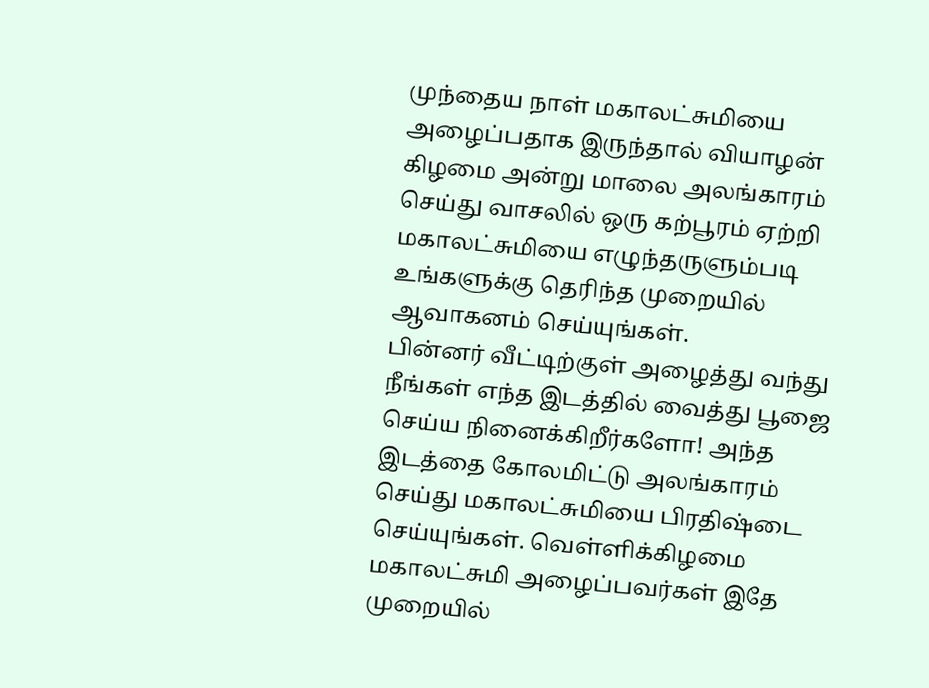முந்தைய நாள் மகாலட்சுமியை அழைப்பதாக இருந்தால் வியாழன் கிழமை அன்று மாலை அலங்காரம் செய்து வாசலில் ஒரு கற்பூரம் ஏற்றி மகாலட்சுமியை எழுந்தருளும்படி உங்களுக்கு தெரிந்த முறையில் ஆவாகனம் செய்யுங்கள்.
பின்னர் வீட்டிற்குள் அழைத்து வந்து நீங்கள் எந்த இடத்தில் வைத்து பூஜை செய்ய நினைக்கிறீர்களோ! அந்த இடத்தை கோலமிட்டு அலங்காரம் செய்து மகாலட்சுமியை பிரதிஷ்டை செய்யுங்கள். வெள்ளிக்கிழமை மகாலட்சுமி அழைப்பவர்கள் இதே முறையில்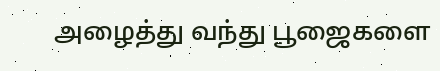அழைத்து வந்து பூஜைகளை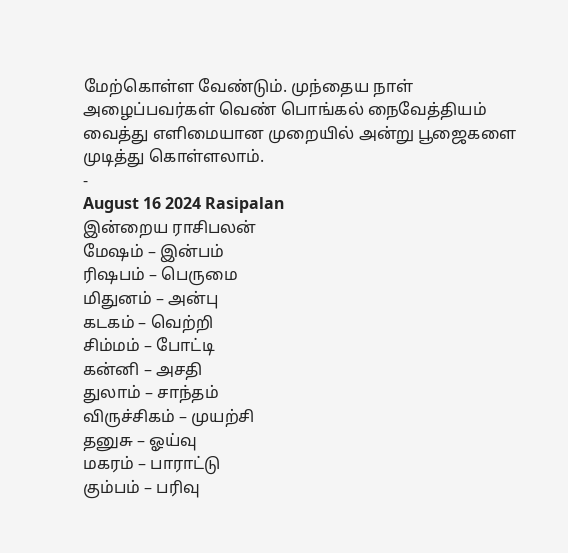மேற்கொள்ள வேண்டும். முந்தைய நாள் அழைப்பவர்கள் வெண் பொங்கல் நைவேத்தியம் வைத்து எளிமையான முறையில் அன்று பூஜைகளை முடித்து கொள்ளலாம்.
-
August 16 2024 Rasipalan
இன்றைய ராசிபலன்
மேஷம் – இன்பம்
ரிஷபம் – பெருமை
மிதுனம் – அன்பு
கடகம் – வெற்றி
சிம்மம் – போட்டி
கன்னி – அசதி
துலாம் – சாந்தம்
விருச்சிகம் – முயற்சி
தனுசு – ஓய்வு
மகரம் – பாராட்டு
கும்பம் – பரிவு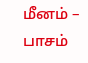மீனம் – பாசம்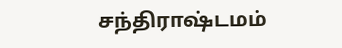சந்திராஷ்டமம்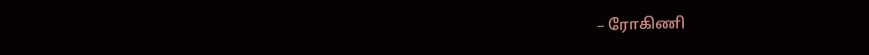– ரோகிணி